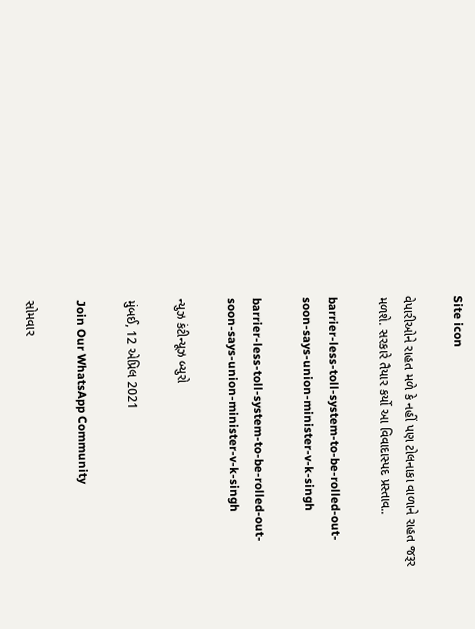Site icon

વેપારીઓને રાહત મળે કે નહીં પણ ટોલનાકા વાળાને રાહત જરૂર મળશે. સરકારે તૈયાર કર્યો આ વિવાદાસ્પદ પ્રસ્તાવ..

barrier-less-toll-system-to-be-rolled-out-soon-says-union-minister-v-k-singh

barrier-less-toll-system-to-be-rolled-out-soon-says-union-minister-v-k-singh

ન્યુઝ કંટીન્યૂઝ બ્યુરો

મુંબઈ, 12 એપ્રિલ 2021

Join Our WhatsApp Community

સોમવાર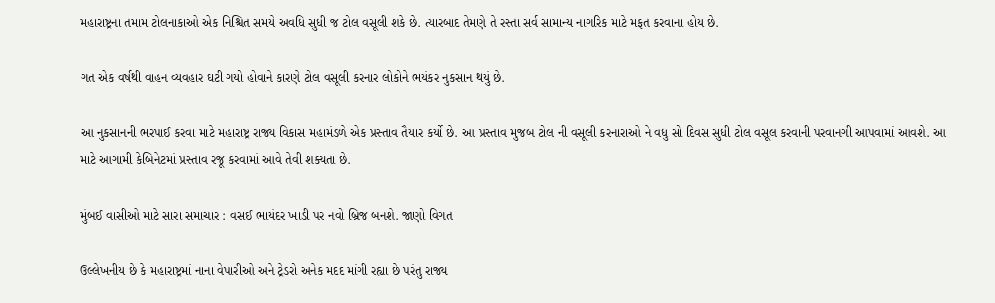મહારાષ્ટ્રના તમામ ટોલનાકાઓ એક નિશ્ચિત સમયે અવધિ સુધી જ ટોલ વસૂલી શકે છે. ત્યારબાદ તેમણે તે રસ્તા સર્વ સામાન્ય નાગરિક માટે મફત કરવાના હોય છે.

ગત એક વર્ષથી વાહન વ્યવહાર ઘટી ગયો હોવાને કારણે ટોલ વસૂલી કરનાર લોકોને ભયંકર નુકસાન થયું છે.

આ નુકસાનની ભરપાઈ કરવા માટે મહારાષ્ટ્ર રાજ્ય વિકાસ મહામંડળે એક પ્રસ્તાવ તૈયાર કર્યો છે. આ પ્રસ્તાવ મુજબ ટોલ ની વસૂલી કરનારાઓ ને વધુ સો દિવસ સુધી ટોલ વસૂલ કરવાની પરવાનગી આપવામાં આવશે. આ માટે આગામી કેબિનેટમાં પ્રસ્તાવ રજૂ કરવામાં આવે તેવી શક્યતા છે.

મુંબઈ વાસીઓ માટે સારા સમાચાર : વસઈ ભાયંદર ખાડી પર નવો બ્રિજ બનશે. જાણો વિગત

ઉલ્લેખનીય છે કે મહારાષ્ટ્રમાં નાના વેપારીઓ અને ટ્રેડરો અનેક મદદ માંગી રહ્યા છે પરંતુ રાજ્ય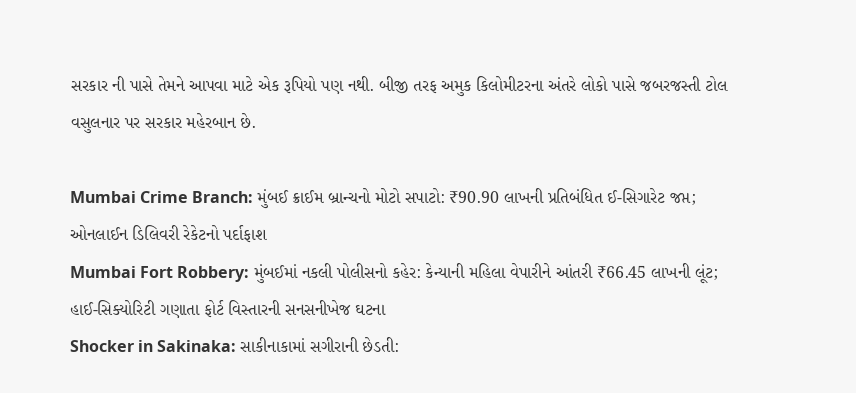સરકાર ની પાસે તેમને આપવા માટે એક રૂપિયો પણ નથી. બીજી તરફ અમુક કિલોમીટરના અંતરે લોકો પાસે જબરજસ્તી ટોલ વસુલનાર પર સરકાર મહેરબાન છે.

Mumbai Crime Branch: મુંબઈ ક્રાઈમ બ્રાન્ચનો મોટો સપાટો: ₹90.90 લાખની પ્રતિબંધિત ઈ-સિગારેટ જપ્ત; ઓનલાઈન ડિલિવરી રેકેટનો પર્દાફાશ
Mumbai Fort Robbery: મુંબઈમાં નકલી પોલીસનો કહેર: કેન્યાની મહિલા વેપારીને આંતરી ₹66.45 લાખની લૂંટ; હાઈ-સિક્યોરિટી ગણાતા ફોર્ટ વિસ્તારની સનસનીખેજ ઘટના
Shocker in Sakinaka: સાકીનાકામાં સગીરાની છેડતી: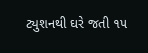ટ્યુશનથી ઘરે જતી ૧૫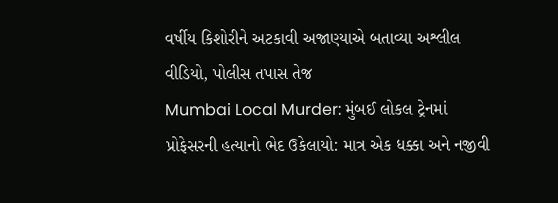વર્ષીય કિશોરીને અટકાવી અજાણ્યાએ બતાવ્યા અશ્લીલ વીડિયો, પોલીસ તપાસ તેજ
Mumbai Local Murder: મુંબઈ લોકલ ટ્રેનમાં પ્રોફેસરની હત્યાનો ભેદ ઉકેલાયો: માત્ર એક ધક્કા અને નજીવી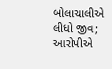બોલાચાલીએ લીધો જીવ; આરોપીએ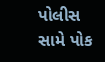પોલીસ સામે પોક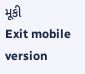મૂકી
Exit mobile version